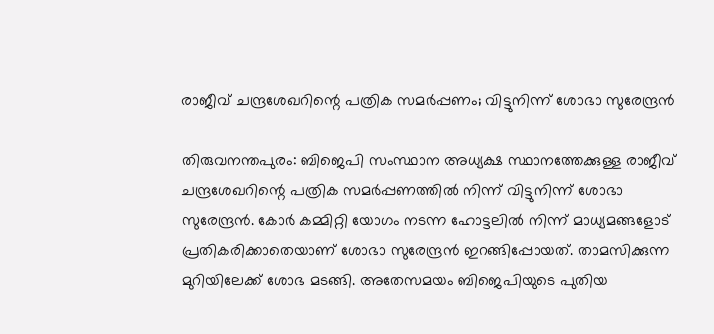രാജീവ് ചന്ദ്രശേഖറിന്റെ പത്രിക സമർപ്പണം; വിട്ടുനിന്ന് ശോഭാ സുരേന്ദ്രൻ

തിരുവനന്തപുരം: ബിജെപി സംസ്ഥാന അധ്യക്ഷ സ്ഥാനത്തേക്കുള്ള രാജീവ് ചന്ദ്രശേഖറിന്റെ പത്രിക സമർപ്പണത്തിൽ നിന്ന് വിട്ടുനിന്ന് ശോഭാ സുരേന്ദ്രൻ. കോർ കമ്മിറ്റി യോഗം നടന്ന ഹോട്ടലിൽ നിന്ന് മാധ്യമങ്ങളോട് പ്രതികരിക്കാതെയാണ് ശോഭാ സുരേന്ദ്രൻ ഇറങ്ങിപ്പോയത്. താമസിക്കുന്ന മുറിയിലേക്ക് ശോഭ മടങ്ങി. അതേസമയം ബിജെപിയുടെ പുതിയ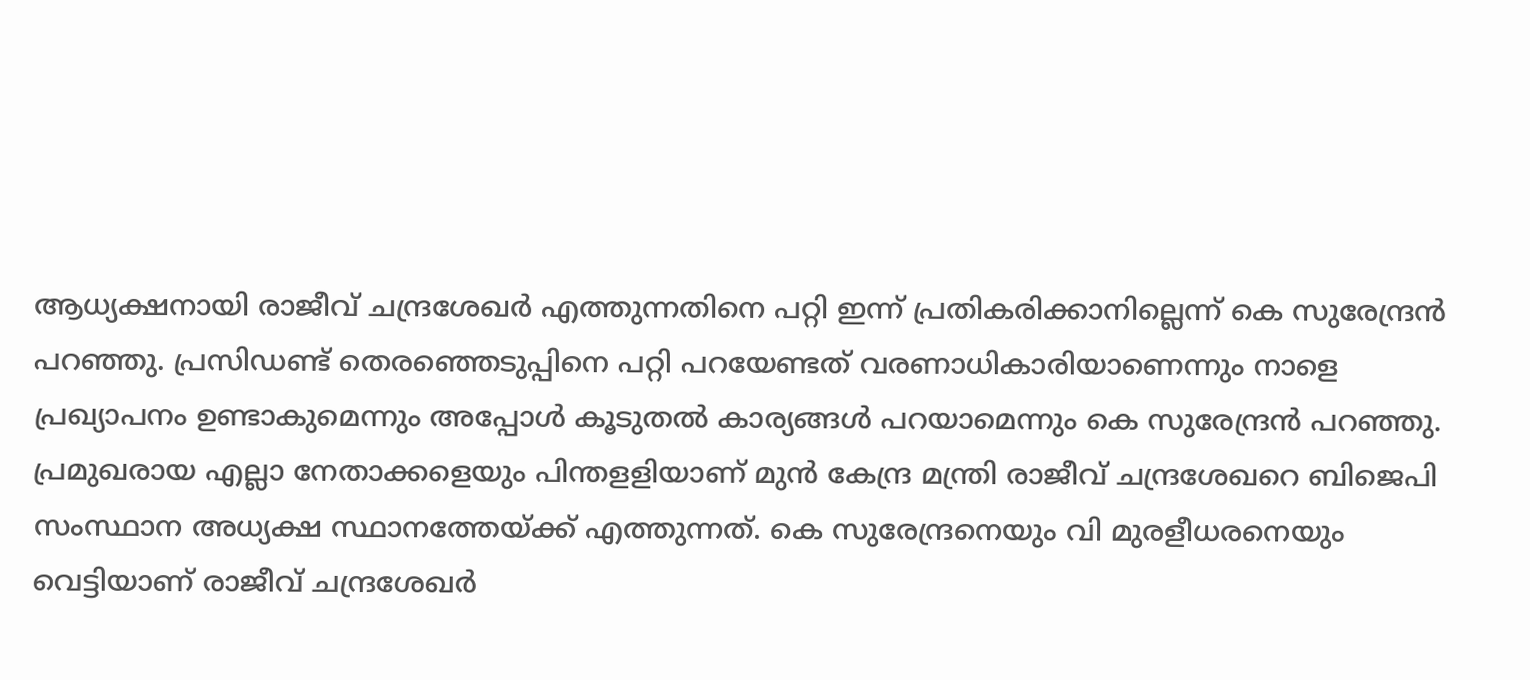ആധ്യക്ഷനായി രാജീവ് ചന്ദ്രശേഖർ എത്തുന്നതിനെ പറ്റി ഇന്ന് പ്രതികരിക്കാനില്ലെന്ന് കെ സുരേന്ദ്രൻ പറഞ്ഞു. പ്രസിഡണ്ട് തെരഞ്ഞെടുപ്പിനെ പറ്റി പറയേണ്ടത് വരണാധികാരിയാണെന്നും നാളെ പ്രഖ്യാപനം ഉണ്ടാകുമെന്നും അപ്പോൾ കൂടുതൽ കാര്യങ്ങൾ പറയാമെന്നും കെ സുരേന്ദ്രൻ പറഞ്ഞു.
പ്രമുഖരായ എല്ലാ നേതാക്കളെയും പിന്തളളിയാണ് മുൻ കേന്ദ്ര മന്ത്രി രാജീവ് ചന്ദ്രശേഖറെ ബിജെപി സംസ്ഥാന അധ്യക്ഷ സ്ഥാനത്തേയ്ക്ക് എത്തുന്നത്. കെ സുരേന്ദ്രനെയും വി മുരളീധരനെയും വെട്ടിയാണ് രാജീവ് ചന്ദ്രശേഖർ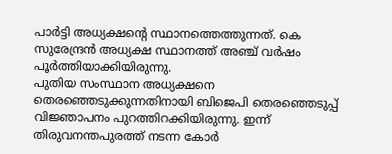പാർട്ടി അധ്യക്ഷന്റെ സ്ഥാനത്തെത്തുന്നത്. കെ സുരേന്ദ്രൻ അധ്യക്ഷ സ്ഥാനത്ത് അഞ്ച് വർഷം പൂർത്തിയാക്കിയിരുന്നു.
പുതിയ സംസ്ഥാന അധ്യക്ഷനെ തെരഞ്ഞെടുക്കുന്നതിനായി ബിജെപി തെരഞ്ഞെടുപ്പ് വിജ്ഞാപനം പുറത്തിറക്കിയിരുന്നു. ഇന്ന് തിരുവനന്തപുരത്ത് നടന്ന കോർ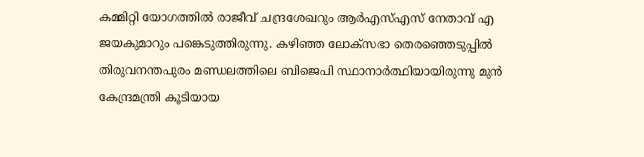കമ്മിറ്റി യോഗത്തിൽ രാജീവ് ചന്ദ്രശേഖറും ആർഎസ്എസ് നേതാവ് എ ജയകുമാറും പങ്കെടുത്തിരുന്നു. കഴിഞ്ഞ ലോക്സഭാ തെരഞ്ഞെടുപ്പിൽ തിരുവനന്തപുരം മണ്ഡലത്തിലെ ബിജെപി സ്ഥാനാർത്ഥിയായിരുന്നു മുൻ കേന്ദ്രമന്ത്രി കൂടിയായ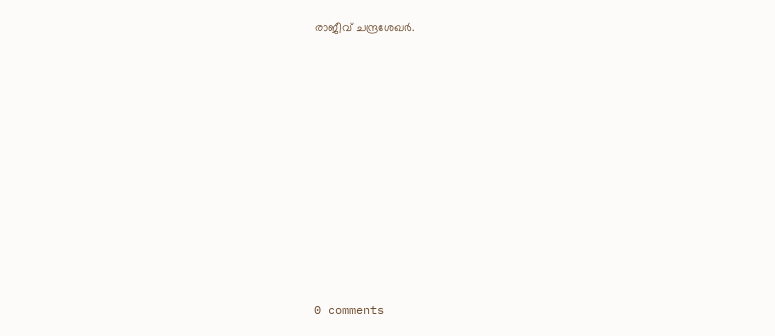രാജീവ് ചന്ദ്രശേഖർ.










0 comments